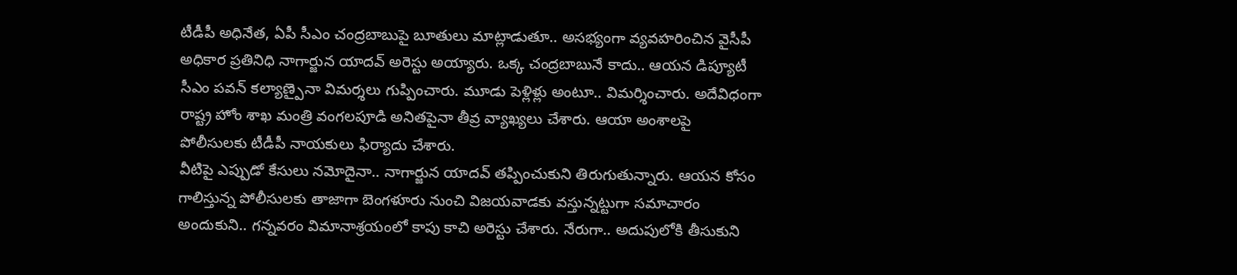టీడీపీ అధినేత, ఏపీ సీఎం చంద్రబాబుపై బూతులు మాట్లాడుతూ.. అసభ్యంగా వ్యవహరించిన వైసీపీ అధికార ప్రతినిధి నాగార్జున యాదవ్ అరెస్టు అయ్యారు. ఒక్క చంద్రబాబునే కాదు.. ఆయన డిప్యూటీ సీఎం పవన్ కల్యాణ్పైనా విమర్శలు గుప్పించారు. మూడు పెళ్లిళ్లు అంటూ.. విమర్శించారు. అదేవిధంగా రాష్ట్ర హోం శాఖ మంత్రి వంగలపూడి అనితపైనా తీవ్ర వ్యాఖ్యలు చేశారు. ఆయా అంశాలపై పోలీసులకు టీడీపీ నాయకులు ఫిర్యాదు చేశారు.
వీటిపై ఎప్పుడో కేసులు నమోదైనా.. నాగార్జున యాదవ్ తప్పించుకుని తిరుగుతున్నారు. ఆయన కోసం గాలిస్తున్న పోలీసులకు తాజాగా బెంగళూరు నుంచి విజయవాడకు వస్తున్నట్టుగా సమాచారం అందుకుని.. గన్నవరం విమానాశ్రయంలో కాపు కాచి అరెస్టు చేశారు. నేరుగా.. అదుపులోకి తీసుకుని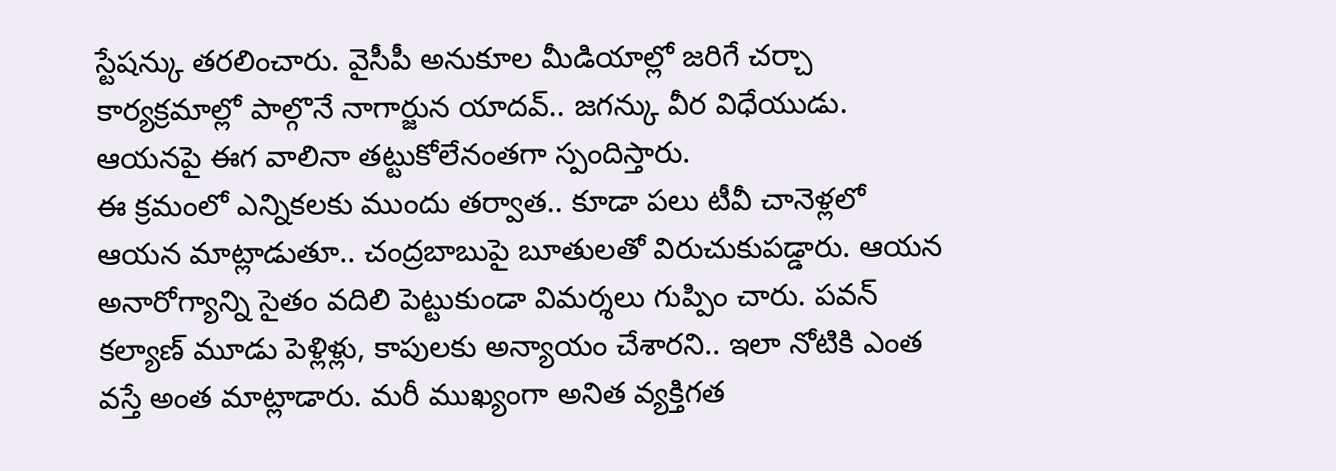స్టేషన్కు తరలించారు. వైసీపీ అనుకూల మీడియాల్లో జరిగే చర్చా కార్యక్రమాల్లో పాల్గొనే నాగార్జున యాదవ్.. జగన్కు వీర విధేయుడు. ఆయనపై ఈగ వాలినా తట్టుకోలేనంతగా స్పందిస్తారు.
ఈ క్రమంలో ఎన్నికలకు ముందు తర్వాత.. కూడా పలు టీవీ చానెళ్లలో ఆయన మాట్లాడుతూ.. చంద్రబాబుపై బూతులతో విరుచుకుపడ్డారు. ఆయన అనారోగ్యాన్ని సైతం వదిలి పెట్టుకుండా విమర్శలు గుప్పిం చారు. పవన్ కల్యాణ్ మూడు పెళ్లిళ్లు, కాపులకు అన్యాయం చేశారని.. ఇలా నోటికి ఎంత వస్తే అంత మాట్లాడారు. మరీ ముఖ్యంగా అనిత వ్యక్తిగత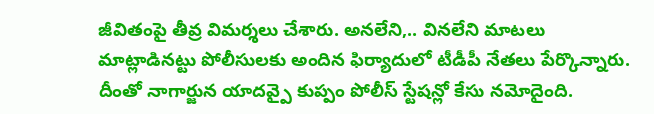జీవితంపై తీవ్ర విమర్శలు చేశారు. అనలేని,.. వినలేని మాటలు మాట్లాడినట్టు పోలీసులకు అందిన ఫిర్యాదులో టీడీపీ నేతలు పేర్కొన్నారు.
దీంతో నాగార్జున యాదవ్పై కుప్పం పోలీస్ స్టేషన్లో కేసు నమోదైంది.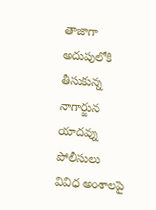తాజాగా అదుపులోకి తీసుకున్న నాగార్జున యాదవ్ను పోలీసులు వివిధ అంశాలపై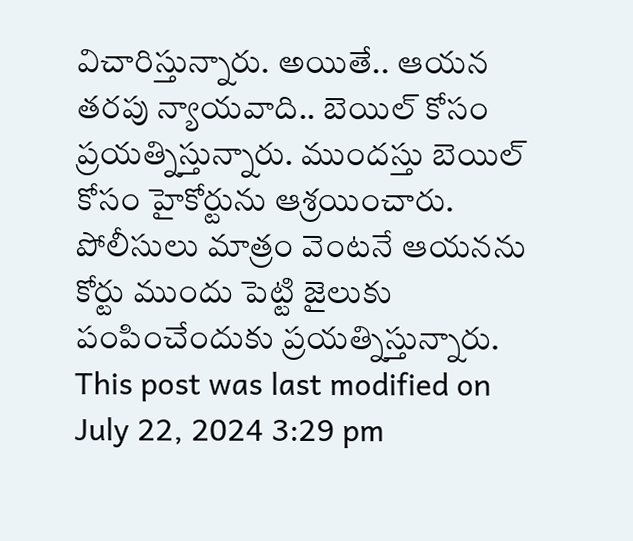విచారిస్తున్నారు. అయితే.. ఆయన తరపు న్యాయవాది.. బెయిల్ కోసం ప్రయత్నిస్తున్నారు. ముందస్తు బెయిల్ కోసం హైకోర్టును ఆశ్రయించారు. పోలీసులు మాత్రం వెంటనే ఆయనను కోర్టు ముందు పెట్టి జైలుకు పంపించేందుకు ప్రయత్నిస్తున్నారు.
This post was last modified on July 22, 2024 3:29 pm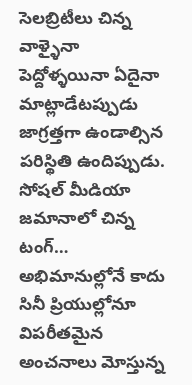సెలబ్రిటీలు చిన్న వాళ్ళైనా పెద్దోళ్ళయినా ఏదైనా మాట్లాడేటప్పుడు జాగ్రత్తగా ఉండాల్సిన పరిస్థితి ఉందిప్పుడు. సోషల్ మీడియా జమానాలో చిన్న టంగ్…
అభిమానుల్లోనే కాదు సినీ ప్రియుల్లోనూ విపరీతమైన అంచనాలు మోస్తున్న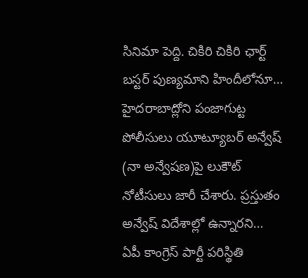సినిమా పెద్ది. చికిరి చికిరి ఛార్ట్ బస్టర్ పుణ్యమాని హిందీలోనూ…
హైదరాబాద్లోని పంజాగుట్ట పోలీసులు యూట్యూబర్ అన్వేష్ (నా అన్వేషణ)పై లుకౌట్ నోటీసులు జారీ చేశారు. ప్రస్తుతం అన్వేష్ విదేశాల్లో ఉన్నారని…
ఏపీ కాంగ్రెస్ పార్టీ పరిస్థితి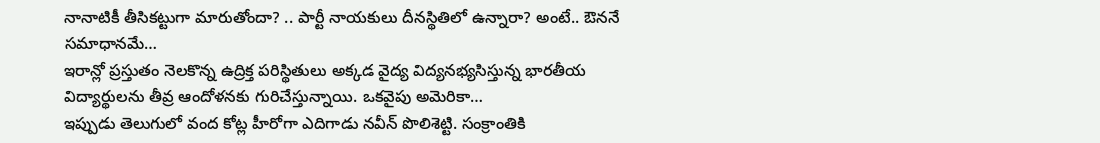నానాటికీ తీసికట్టుగా మారుతోందా? .. పార్టీ నాయకులు దీనస్థితిలో ఉన్నారా? అంటే.. ఔననే సమాధానమే…
ఇరాన్లో ప్రస్తుతం నెలకొన్న ఉద్రిక్త పరిస్థితులు అక్కడ వైద్య విద్యనభ్యసిస్తున్న భారతీయ విద్యార్థులను తీవ్ర ఆందోళనకు గురిచేస్తున్నాయి. ఒకవైపు అమెరికా…
ఇప్పుడు తెలుగులో వంద కోట్ల హీరోగా ఎదిగాడు నవీన్ పొలిశెట్టి. సంక్రాంతికి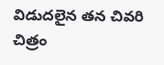విడుదలైన తన చివరి చిత్రం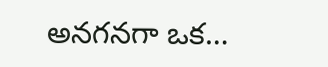అనగనగా ఒక…